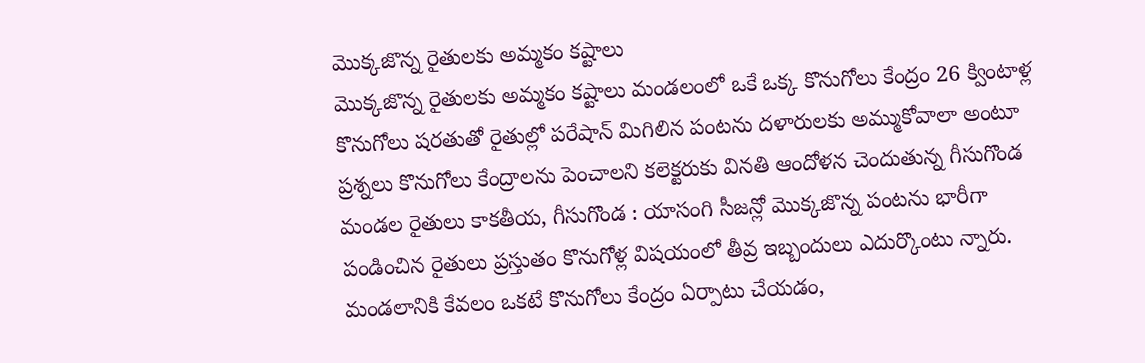మొక్కజొన్న రైతులకు అమ్మకం కష్టాలు
మొక్కజొన్న రైతులకు అమ్మకం కష్టాలు మండలంలో ఒకే ఒక్క కొనుగోలు కేంద్రం 26 క్వింటాళ్ల కొనుగోలు షరతుతో రైతుల్లో పరేషాన్ మిగిలిన పంటను దళారులకు అమ్ముకోవాలా అంటూ ప్రశ్నలు కొనుగోలు కేంద్రాలను పెంచాలని కలెక్టరుకు వినతి ఆందోళన చెందుతున్న గీసుగొండ మండల రైతులు కాకతీయ, గీసుగొండ : యాసంగి సీజన్లో మొక్కజొన్న పంటను భారీగా పండించిన రైతులు ప్రస్తుతం కొనుగోళ్ల విషయంలో తీవ్ర ఇబ్బందులు ఎదుర్కొంటు న్నారు. మండలానికి కేవలం ఒకటే కొనుగోలు కేంద్రం ఏర్పాటు చేయడం,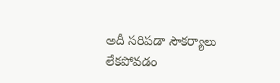అదీ సరిపడా సౌకర్యాలు లేకపోవడం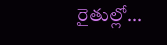రైతుల్లో...